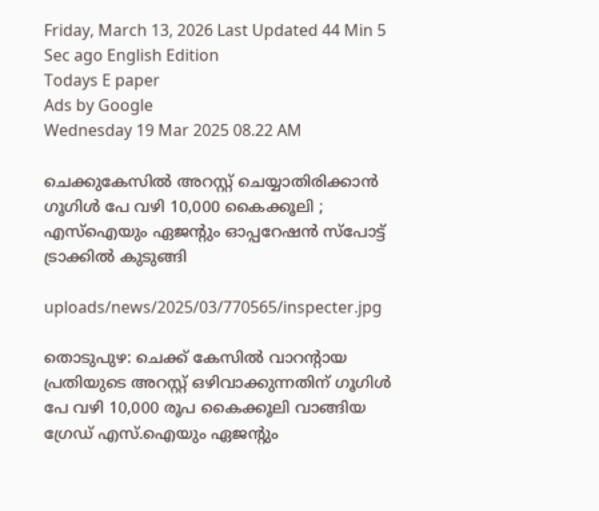Friday, March 13, 2026 Last Updated 44 Min 5 Sec ago English Edition
Todays E paper
Ads by Google
Wednesday 19 Mar 2025 08.22 AM

ചെക്കുകേസില്‍ അറസ്റ്റ് ചെയ്യാതിരിക്കാന്‍ ഗൂഗിള്‍ പേ വഴി 10,000 കൈക്കൂലി ; എസ്‌ഐയും ഏജന്റും ഓപ്പറേഷന്‍ സ്‌പോട്ട് ട്രാക്കില്‍ കുടുങ്ങി

uploads/news/2025/03/770565/inspecter.jpg

തൊടുപുഴ: ചെക്ക് കേസില്‍ വാറന്റായ പ്രതിയുടെ അറസ്റ്റ് ഒഴിവാക്കുന്നതിന് ഗൂഗിള്‍ പേ വഴി 10,000 രൂപ കൈക്കൂലി വാങ്ങിയ ഗ്രേഡ് എസ്.ഐയും ഏജന്റും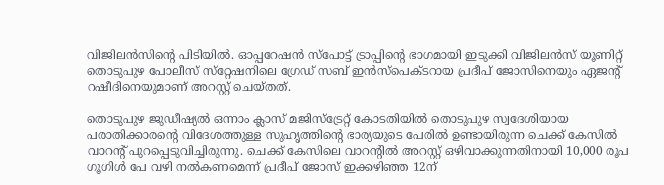വിജിലന്‍സിന്റെ പിടിയില്‍. ഓപ്പറേഷന്‍ സ്‌പോട്ട് ട്രാപ്പിന്റെ ഭാഗമായി ഇടുക്കി വിജിലന്‍സ് യൂണിറ്റ് തൊടുപുഴ പോലീസ് സ്‌റ്റേഷനിലെ ഗ്രേഡ് സബ് ഇന്‍സ്‌പെക്ടറായ പ്രദീപ് ജോസിനെയും ഏജന്റ് റഷീദിനെയുമാണ് അറസ്റ്റ് ചെയ്തത്.

തൊടുപുഴ ജുഡീഷ്യല്‍ ഒന്നാം ക്ലാസ് മജിസ്‌ട്രേറ്റ് കോടതിയില്‍ തൊടുപുഴ സ്വദേശിയായ പരാതിക്കാരന്റെ വിദേശത്തുള്ള സുഹൃത്തിന്റെ ഭാര്യയുടെ പേരില്‍ ഉണ്ടായിരുന്ന ചെക്ക് കേസില്‍ വാറന്റ് പുറപ്പെടുവിച്ചിരുന്നു. ചെക്ക് കേസിലെ വാറന്റില്‍ അറസ്റ്റ് ഒഴിവാക്കുന്നതിനായി 10,000 രൂപ ഗൂഗിള്‍ പേ വഴി നല്‍കണമെന്ന് പ്രദീപ് ജോസ് ഇക്കഴിഞ്ഞ 12ന്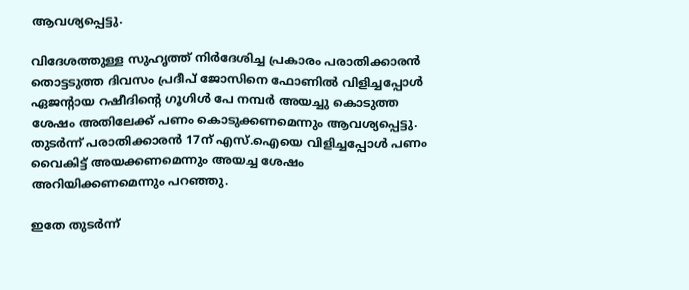ആവശ്യപ്പെട്ടു.

വിദേശത്തുള്ള സുഹൃത്ത് നിര്‍ദേശിച്ച പ്രകാരം പരാതിക്കാരന്‍ തൊട്ടടുത്ത ദിവസം പ്രദീപ് ജോസിനെ ഫോണില്‍ വിളിച്ചപ്പോള്‍ ഏജന്റായ റഷീദിന്റെ ഗൂഗിള്‍ പേ നമ്പര്‍ അയച്ചു കൊടുത്ത ശേഷം അതിലേക്ക് പണം കൊടുക്കണമെന്നും ആവശ്യപ്പെട്ടു. തുടര്‍ന്ന് പരാതിക്കാരന്‍ 17ന് എസ്.ഐയെ വിളിച്ചപ്പോള്‍ പണം വൈകിട്ട് അയക്കണമെന്നും അയച്ച ശേഷം അറിയിക്കണമെന്നും പറഞ്ഞു.

ഇതേ തുടര്‍ന്ന്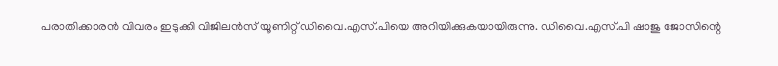പരാതിക്കാരന്‍ വിവരം ഇടുക്കി വിജിലന്‍സ് യൂണിറ്റ് ഡിവൈ.എസ്.പിയെ അറിയിക്കുകയായിരുന്നു. ഡിവൈ.എസ്.പി ഷാജു ജോസിന്റെ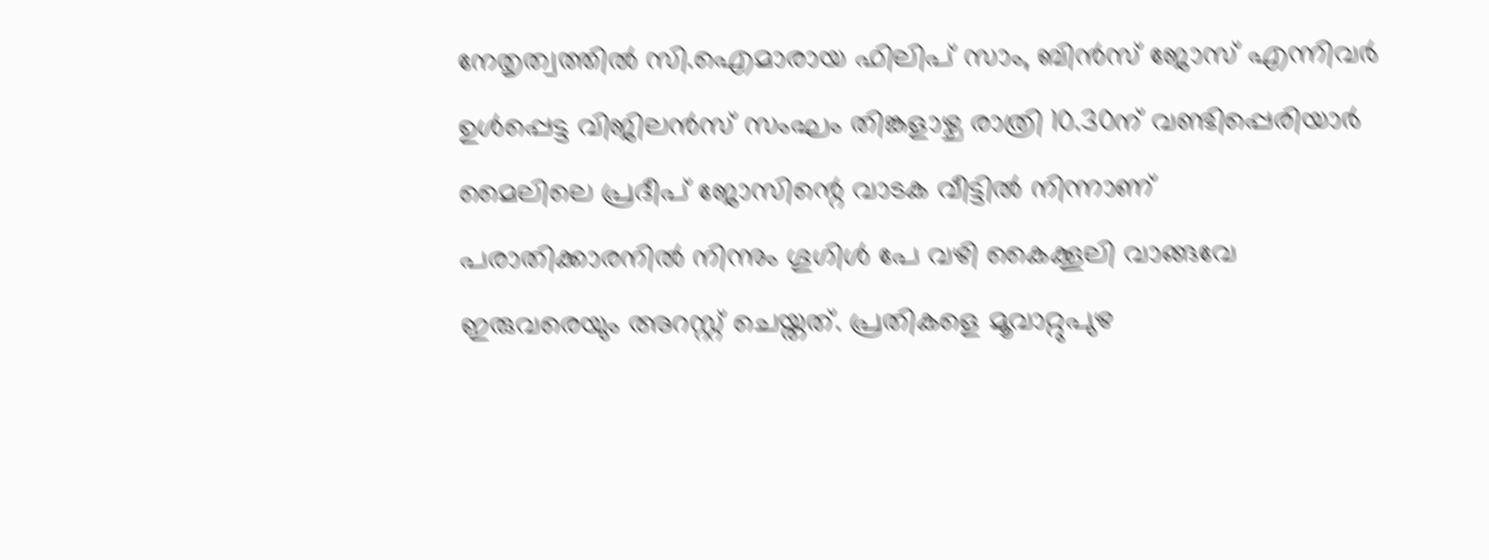നേതൃത്വത്തില്‍ സി.ഐമാരായ ഫിലിപ് സാം, ബിന്‍സ് ജോസ് എന്നിവര്‍ ഉള്‍പ്പെട്ട വിജിലന്‍സ് സംഘം തിങ്കളാഴ്ച രാത്രി 10.30ന് വണ്ടിപ്പെരിയാര്‍ മൈലിലെ പ്രദീപ് ജോസിന്റെ വാടക വീട്ടില്‍ നിന്നാണ് പരാതിക്കാരനില്‍ നിന്നും ഗൂഗിള്‍ പേ വഴി കൈക്കൂലി വാങ്ങവേ ഇരുവരെയും അറസ്റ്റ് ചെയ്തത്. പ്രതികളെ മൂവാറ്റുപുഴ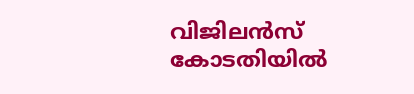വിജിലന്‍സ് കോടതിയില്‍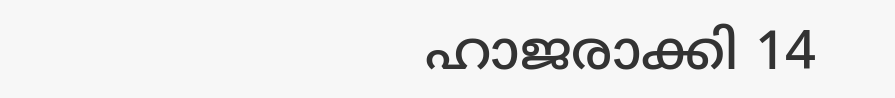ഹാജരാക്കി 14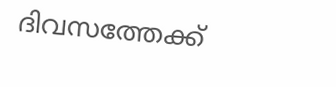ദിവസത്തേക്ക്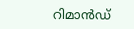റിമാന്‍ഡ്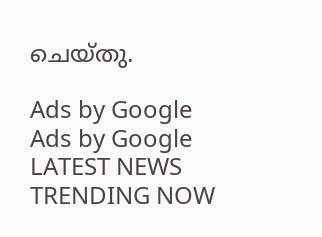ചെയ്തു.

Ads by Google
Ads by Google
LATEST NEWS
TRENDING NOW